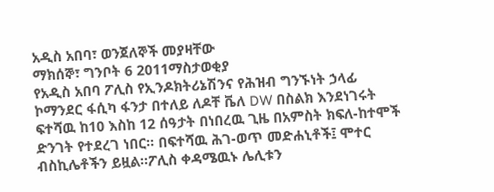አዲስ አበባ፣ ወንጀለኞች መያዛቸው
ማክሰኞ፣ ግንቦት 6 2011ማስታወቂያ
የአዲስ አበባ ፖሊስ የኢንዶክትሪኔሽንና የሕዝብ ግንኙነት ኃላፊ ኮማንደር ፋሲካ ፋንታ በተለይ ለዶቸ ቬለ DW በስልክ እንደነገሩት ፍተሻዉ ከ10 እስከ 12 ሰዓታት በነበረዉ ጊዜ በአምስት ክፍለ-ከተሞች ድንገት የተደረገ ነበር። በፍተሻዉ ሕገ-ወጥ መድሐኒቶች፤ ሞተር ብስኪሌቶችን ይዟል።ፖሊስ ቀዳሜዉኑ ሌሊቱን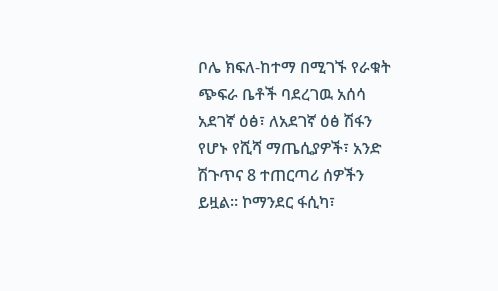ቦሌ ክፍለ-ከተማ በሚገኙ የራቁት ጭፍራ ቤቶች ባደረገዉ አሰሳ አደገኛ ዕፅ፣ ለአደገኛ ዕፅ ሽፋን የሆኑ የሺሻ ማጤሲያዎች፣ አንድ ሽጉጥና 8 ተጠርጣሪ ሰዎችን ይዟል። ኮማንደር ፋሲካ፣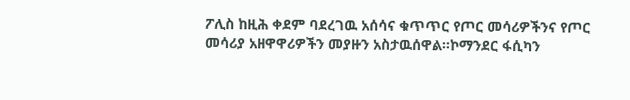ፖሊስ ከዚሕ ቀደም ባደረገዉ አሰሳና ቁጥጥር የጦር መሳሪዎችንና የጦር መሳሪያ አዘዋዋሪዎችን መያዙን አስታዉሰዋል።ኮማንደር ፋሲካን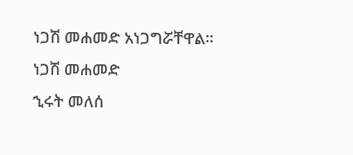ነጋሽ መሐመድ አነጋግሯቸዋል።
ነጋሽ መሐመድ
ኂሩት መለሰ